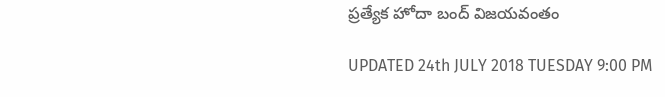ప్రత్యేక హోదా బంద్ విజయవంతం

UPDATED 24th JULY 2018 TUESDAY 9:00 PM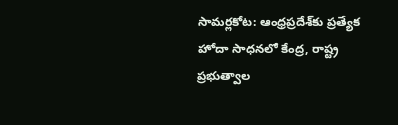సామర్లకోట: ఆంధ్రప్రదేశ్‌కు ప్రత్యేక హోదా సాధనలో కేంద్ర, రాష్ట్ర ప్రభుత్వాల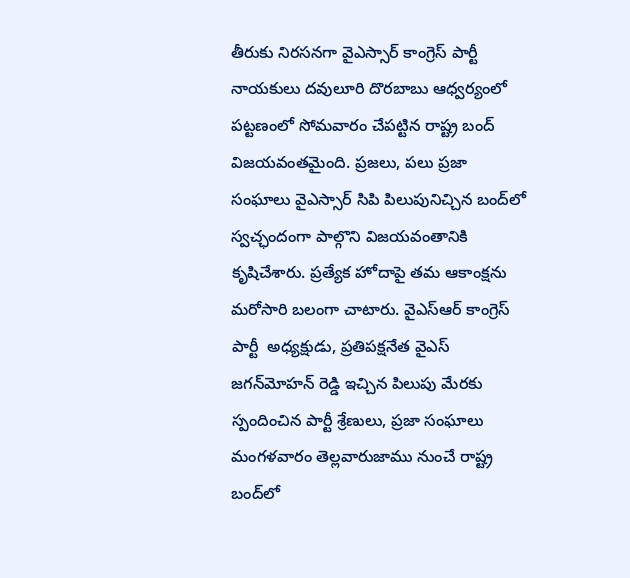తీరుకు నిరసనగా వైఎస్సార్‌ కాంగ్రెస్‌ పార్టీ నాయకులు దవులూరి దొరబాబు ఆధ్వర్యంలో పట్టణంలో సోమవారం చేపట్టిన రాష్ట్ర బంద్‌ విజయవంతమైంది. ప్రజలు, పలు ప్రజా సంఘాలు వైఎస్సార్‌ సిపి పిలుపునిచ్చిన బంద్‌లో స్వచ్ఛందంగా పాల్గొని విజయవంతానికి కృషిచేశారు. ప్రత్యేక హోదాపై తమ ఆకాంక్షను మరోసారి బలంగా చాటారు. వైఎస్ఆర్ కాంగ్రెస్ పార్టీ  అధ్యక్షుడు, ప్రతిపక్షనేత వైఎస్‌ జగన్‌మోహన్‌ రెడ్డి ఇచ్చిన పిలుపు మేరకు స్పందించిన పార్టీ శ్రేణులు, ప్రజా సంఘాలు మంగళవారం తెల్లవారుజాము నుంచే రాష్ట్ర బంద్‌లో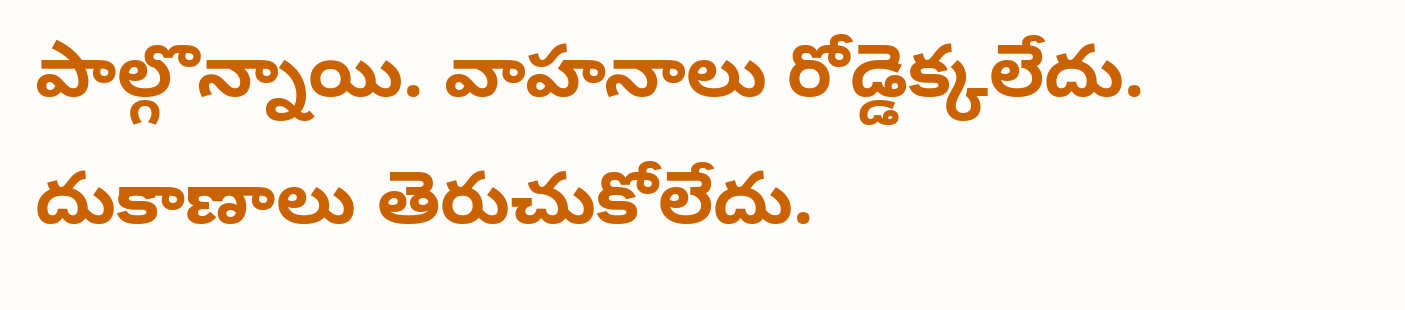పాల్గొన్నాయి. వాహనాలు రోడ్డెక్కలేదు. దుకాణాలు తెరుచుకోలేదు.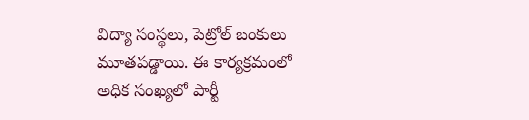విద్యా సంస్థలు, పెట్రోల్‌ బంకులు మూతపడ్డాయి. ఈ కార్యక్రమంలో అధిక సంఖ్యలో పార్టీ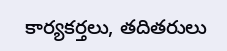కార్యకర్తలు, తదితరులు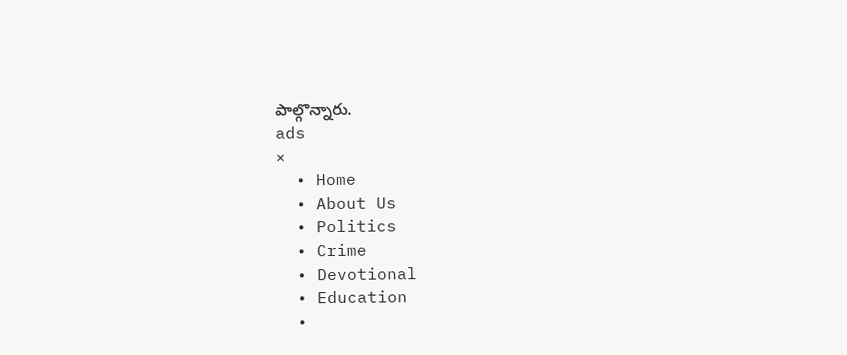పాల్గొన్నారు.
ads
×
  • Home
  • About Us
  • Politics
  • Crime
  • Devotional
  • Education
  •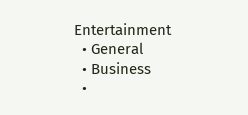Entertainment
  • General
  • Business
  •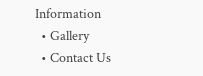Information
  • Gallery
  • Contact Us